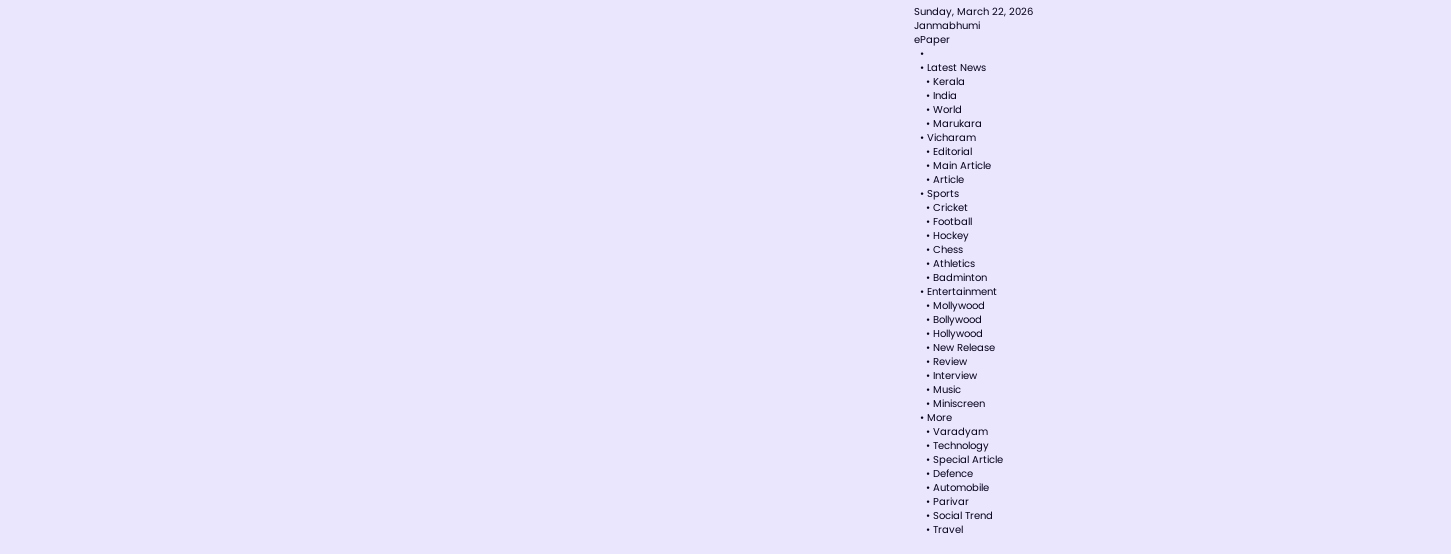Sunday, March 22, 2026
Janmabhumi
ePaper
  •
  • Latest News
    • Kerala
    • India
    • World
    • Marukara
  • Vicharam
    • Editorial
    • Main Article
    • Article
  • Sports
    • Cricket
    • Football
    • Hockey
    • Chess
    • Athletics
    • Badminton
  • Entertainment
    • Mollywood
    • Bollywood
    • Hollywood
    • New Release
    • Review
    • Interview
    • Music
    • Miniscreen
  • More
    • Varadyam
    • Technology
    • Special Article
    • Defence
    • Automobile
    • Parivar
    • Social Trend
    • Travel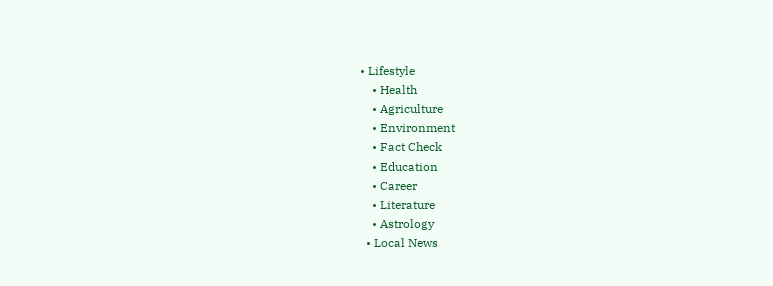• Lifestyle
    • Health
    • Agriculture
    • Environment
    • Fact Check
    • Education
    • Career
    • Literature
    • Astrology
  • Local News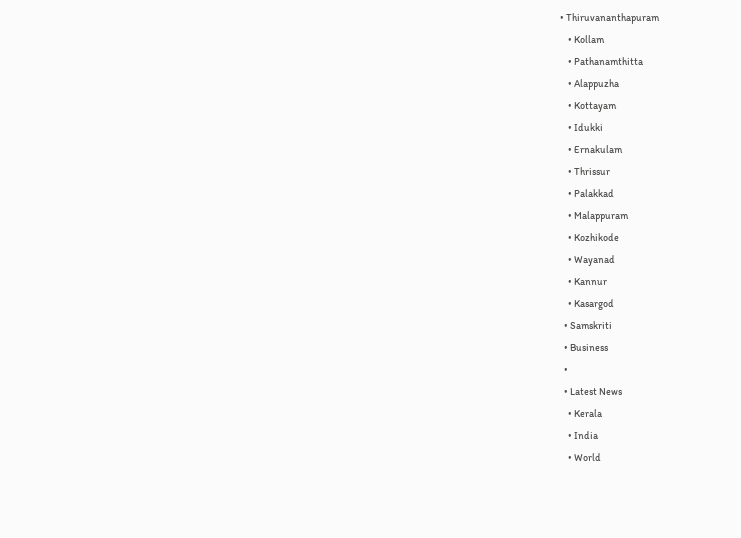• Thiruvananthapuram
    • Kollam
    • Pathanamthitta
    • Alappuzha
    • Kottayam
    • Idukki
    • Ernakulam
    • Thrissur
    • Palakkad
    • Malappuram
    • Kozhikode
    • Wayanad
    • Kannur
    • Kasargod
  • Samskriti
  • Business
  •
  • Latest News
    • Kerala
    • India
    • World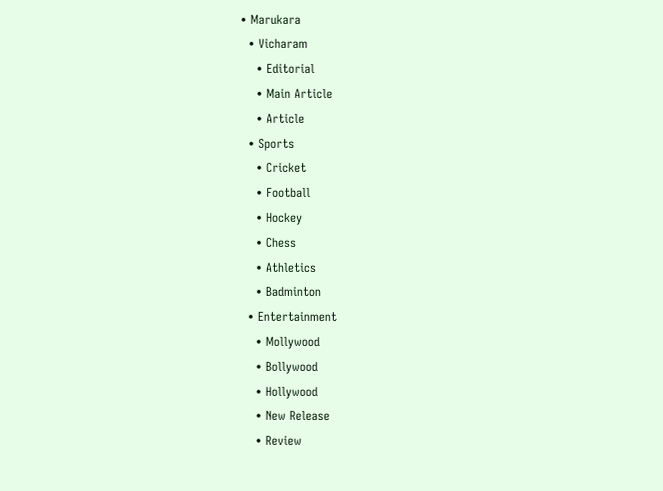• Marukara
  • Vicharam
    • Editorial
    • Main Article
    • Article
  • Sports
    • Cricket
    • Football
    • Hockey
    • Chess
    • Athletics
    • Badminton
  • Entertainment
    • Mollywood
    • Bollywood
    • Hollywood
    • New Release
    • Review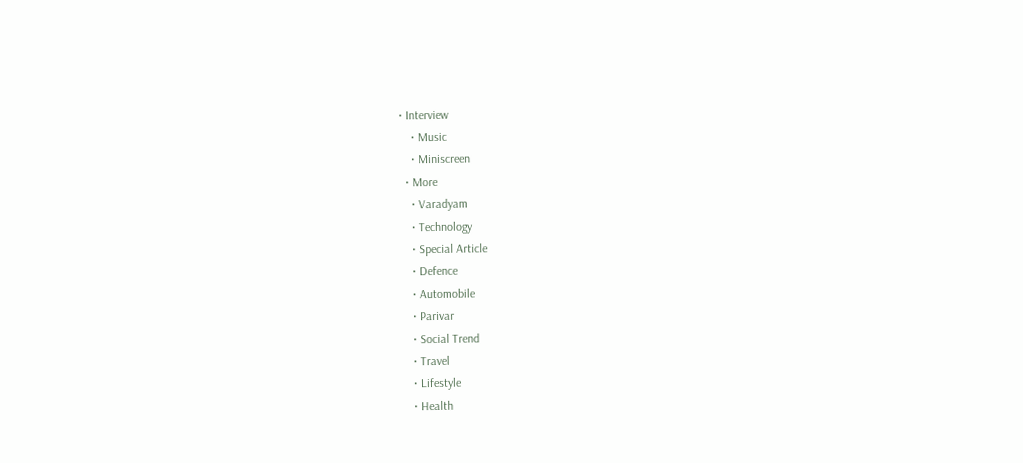• Interview
    • Music
    • Miniscreen
  • More
    • Varadyam
    • Technology
    • Special Article
    • Defence
    • Automobile
    • Parivar
    • Social Trend
    • Travel
    • Lifestyle
    • Health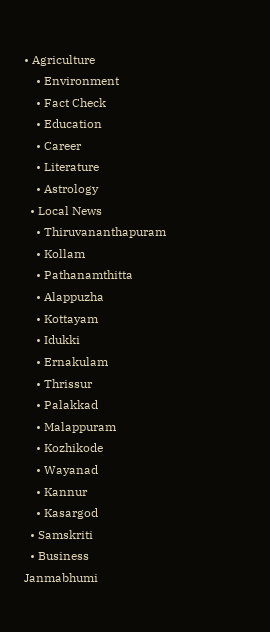• Agriculture
    • Environment
    • Fact Check
    • Education
    • Career
    • Literature
    • Astrology
  • Local News
    • Thiruvananthapuram
    • Kollam
    • Pathanamthitta
    • Alappuzha
    • Kottayam
    • Idukki
    • Ernakulam
    • Thrissur
    • Palakkad
    • Malappuram
    • Kozhikode
    • Wayanad
    • Kannur
    • Kasargod
  • Samskriti
  • Business
Janmabhumi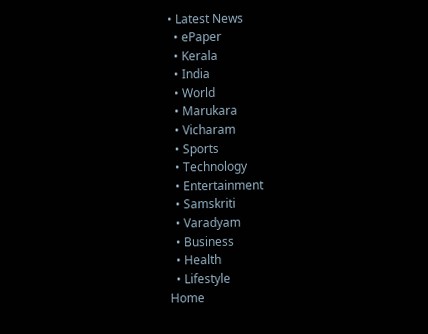• Latest News
  • ePaper
  • Kerala
  • India
  • World
  • Marukara
  • Vicharam
  • Sports
  • Technology
  • Entertainment
  • Samskriti
  • Varadyam
  • Business
  • Health
  • Lifestyle
Home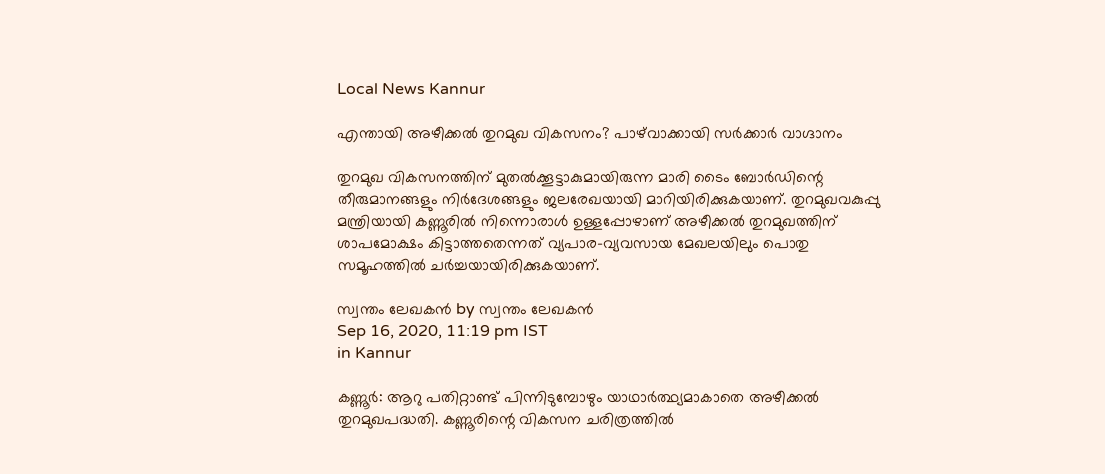Local News Kannur

എന്തായി അഴീക്കല്‍ തുറമുഖ വികസനം? പാഴ്‌വാക്കായി സര്‍ക്കാര്‍ വാഗ്ദാനം

തുറമുഖ വികസനത്തിന് മുതല്‍ക്കൂട്ടാകുമായിരുന്ന മാരി ടൈം ബോര്‍ഡിന്റെ തീരുമാനങ്ങളും നിര്‍ദേശങ്ങളും ജലരേഖയായി മാറിയിരിക്കുകയാണ്. തുറമുഖവകുപ്പു മന്ത്രിയായി കണ്ണൂരില്‍ നിന്നൊരാള്‍ ഉള്ളപ്പോഴാണ് അഴീക്കല്‍ തുറമുഖത്തിന് ശാപമോക്ഷം കിട്ടാത്തതെന്നത് വ്യപാര-വ്യവസായ മേഖലയിലും പൊതു സമൂഹത്തില്‍ ചര്‍ച്ചയായിരിക്കുകയാണ്.

സ്വന്തം ലേഖകന്‍ by സ്വന്തം ലേഖകന്‍
Sep 16, 2020, 11:19 pm IST
in Kannur

കണ്ണൂര്‍: ആറു പതിറ്റാണ്ട് പിന്നിടുമ്പോഴും യാഥാര്‍ത്ഥ്യമാകാതെ അഴീക്കല്‍ തുറമുഖപദ്ധതി. കണ്ണൂരിന്റെ വികസന ചരിത്രത്തില്‍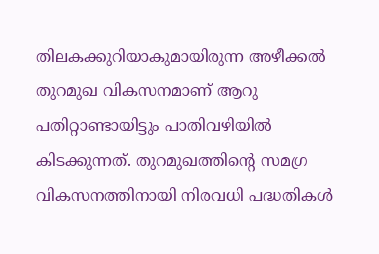തിലകക്കുറിയാകുമായിരുന്ന അഴീക്കല്‍ തുറമുഖ വികസനമാണ് ആറു പതിറ്റാണ്ടായിട്ടും പാതിവഴിയില്‍ കിടക്കുന്നത്. തുറമുഖത്തിന്റെ സമഗ്ര വികസനത്തിനായി നിരവധി പദ്ധതികള്‍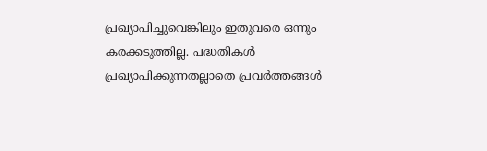പ്രഖ്യാപിച്ചുവെങ്കിലും ഇതുവരെ ഒന്നും കരക്കടുത്തില്ല. പദ്ധതികള്‍ പ്രഖ്യാപിക്കുന്നതല്ലാതെ പ്രവര്‍ത്തങ്ങള്‍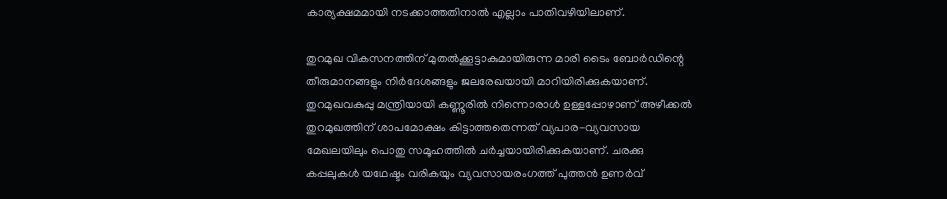കാര്യക്ഷമമായി നടക്കാത്തതിനാല്‍ എല്ലാം പാതിവഴിയിലാണ്.

തുറമുഖ വികസനത്തിന് മുതല്‍ക്കൂട്ടാകുമായിരുന്ന മാരി ടൈം ബോര്‍ഡിന്റെ തീരുമാനങ്ങളും നിര്‍ദേശങ്ങളും ജലരേഖയായി മാറിയിരിക്കുകയാണ്. തുറമുഖവകുപ്പു മന്ത്രിയായി കണ്ണൂരില്‍ നിന്നൊരാള്‍ ഉള്ളപ്പോഴാണ് അഴീക്കല്‍ തുറമുഖത്തിന് ശാപമോക്ഷം കിട്ടാത്തതെന്നത് വ്യപാര-വ്യവസായ മേഖലയിലും പൊതു സമൂഹത്തില്‍ ചര്‍ച്ചയായിരിക്കുകയാണ്. ചരക്കു കപ്പലുകള്‍ യഥേഷ്ടം വരികയും വ്യവസായരംഗത്ത് പുത്തന്‍ ഉണര്‍വ്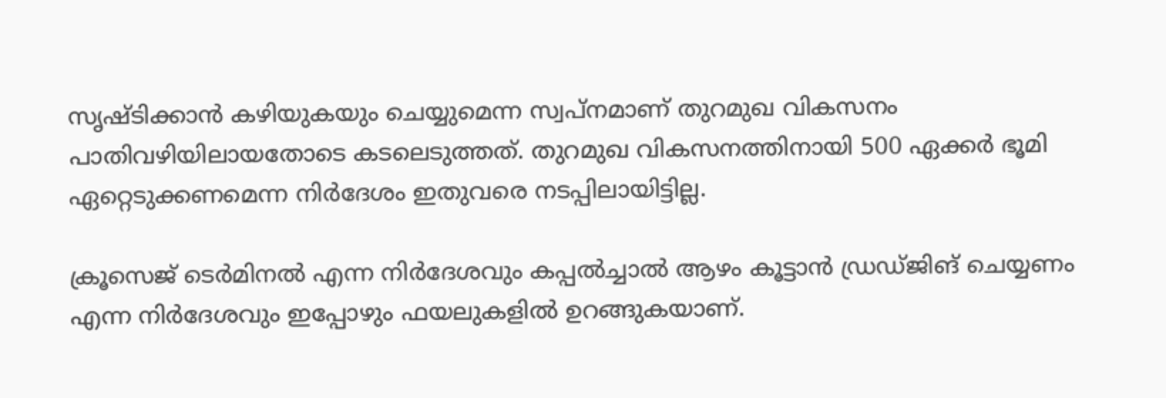സൃഷ്ടിക്കാന്‍ കഴിയുകയും ചെയ്യുമെന്ന സ്വപ്‌നമാണ് തുറമുഖ വികസനം പാതിവഴിയിലായതോടെ കടലെടുത്തത്. തുറമുഖ വികസനത്തിനായി 500 ഏക്കര്‍ ഭൂമി ഏറ്റെടുക്കണമെന്ന നിര്‍ദേശം ഇതുവരെ നടപ്പിലായിട്ടില്ല.

ക്രൂസെജ് ടെര്‍മിനല്‍ എന്ന നിര്‍ദേശവും കപ്പല്‍ച്ചാല്‍ ആഴം കൂട്ടാന്‍ ഡ്രഡ്ജിങ് ചെയ്യണം എന്ന നിര്‍ദേശവും ഇപ്പോഴും ഫയലുകളില്‍ ഉറങ്ങുകയാണ്.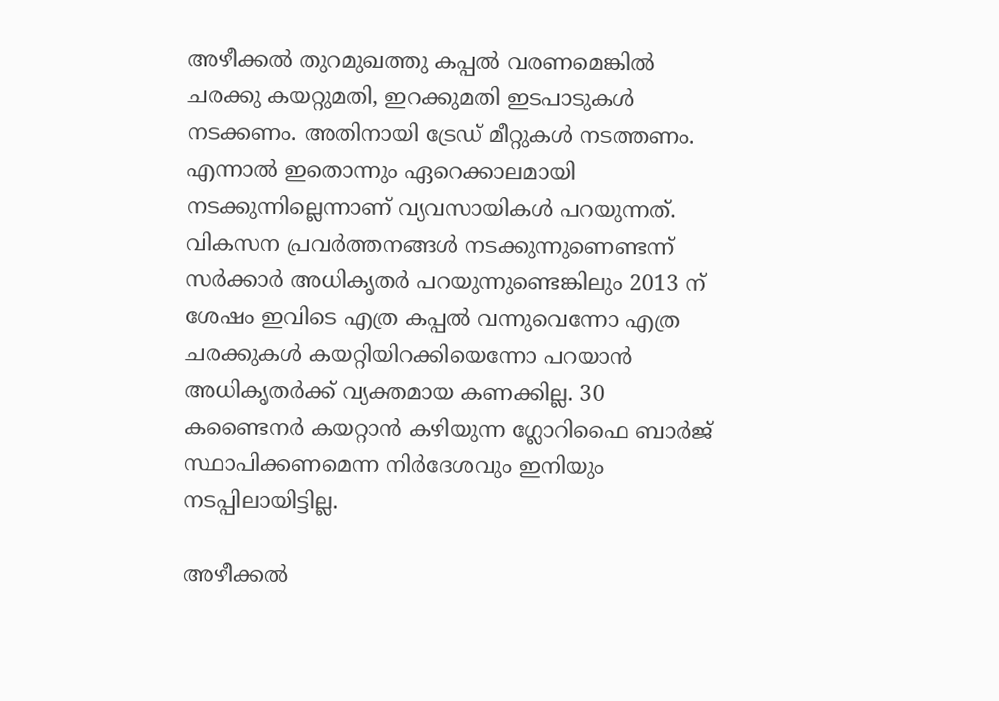അഴീക്കല്‍ തുറമുഖത്തു കപ്പല്‍ വരണമെങ്കില്‍ ചരക്കു കയറ്റുമതി, ഇറക്കുമതി ഇടപാടുകള്‍ നടക്കണം. അതിനായി ട്രേഡ് മീറ്റുകള്‍ നടത്തണം. എന്നാല്‍ ഇതൊന്നും ഏറെക്കാലമായി നടക്കുന്നില്ലെന്നാണ് വ്യവസായികള്‍ പറയുന്നത്. വികസന പ്രവര്‍ത്തനങ്ങള്‍ നടക്കുന്നുണെണ്ടന്ന് സര്‍ക്കാര്‍ അധികൃതര്‍ പറയുന്നുണ്ടെങ്കിലും 2013 ന് ശേഷം ഇവിടെ എത്ര കപ്പല്‍ വന്നുവെന്നോ എത്ര ചരക്കുകള്‍ കയറ്റിയിറക്കിയെന്നോ പറയാന്‍ അധികൃതര്‍ക്ക് വ്യക്തമായ കണക്കില്ല. 30 കണ്ടൈനര്‍ കയറ്റാന്‍ കഴിയുന്ന ഗ്ലോറിഫൈ ബാര്‍ജ് സ്ഥാപിക്കണമെന്ന നിര്‍ദേശവും ഇനിയും നടപ്പിലായിട്ടില്ല.

അഴീക്കല്‍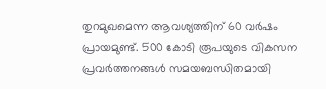തുറമുഖമെന്ന ആവശ്യത്തിന് 60 വര്‍ഷം പ്രായമുണ്ട്. 500 കോടി രൂപയുടെ വികസന പ്രവര്‍ത്തനങ്ങള്‍ സമയബന്ധിതമായി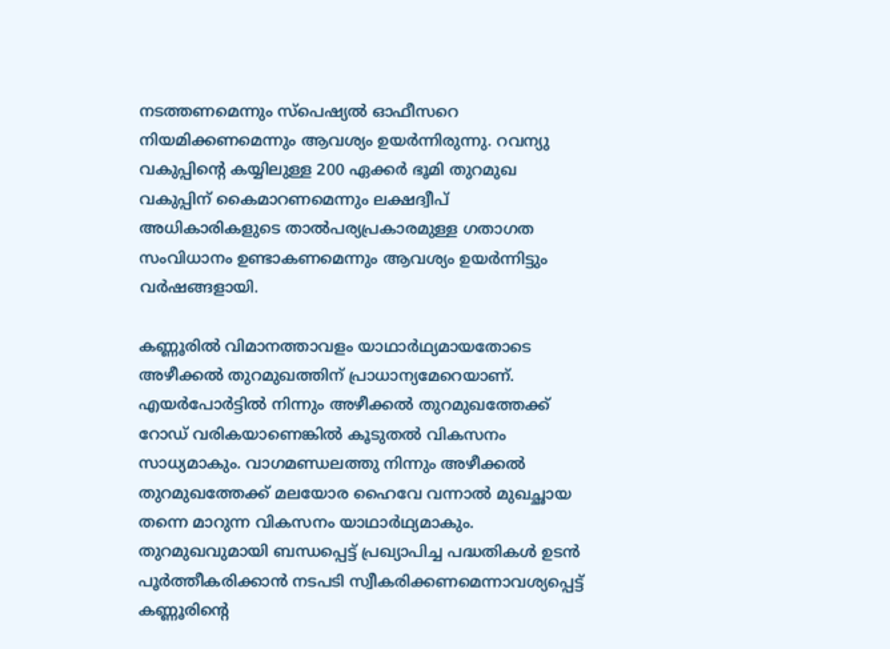നടത്തണമെന്നും സ്‌പെഷ്യല്‍ ഓഫീസറെ നിയമിക്കണമെന്നും ആവശ്യം ഉയര്‍ന്നിരുന്നു. റവന്യു വകുപ്പിന്റെ കയ്യിലുള്ള 200 ഏക്കര്‍ ഭൂമി തുറമുഖ വകുപ്പിന് കൈമാറണമെന്നും ലക്ഷദ്വീപ് അധികാരികളുടെ താല്‍പര്യപ്രകാരമുള്ള ഗതാഗത സംവിധാനം ഉണ്ടാകണമെന്നും ആവശ്യം ഉയര്‍ന്നിട്ടും വര്‍ഷങ്ങളായി.

കണ്ണൂരില്‍ വിമാനത്താവളം യാഥാര്‍ഥ്യമായതോടെ അഴീക്കല്‍ തുറമുഖത്തിന് പ്രാധാന്യമേറെയാണ്. എയര്‍പോര്‍ട്ടില്‍ നിന്നും അഴീക്കല്‍ തുറമുഖത്തേക്ക് റോഡ് വരികയാണെങ്കില്‍ കൂടുതല്‍ വികസനം സാധ്യമാകും. വാഗമണ്ഡലത്തു നിന്നും അഴീക്കല്‍ തുറമുഖത്തേക്ക് മലയോര ഹൈവേ വന്നാല്‍ മുഖച്ഛായ തന്നെ മാറുന്ന വികസനം യാഥാര്‍ഥ്യമാകും. തുറമുഖവുമായി ബന്ധപ്പെട്ട് പ്രഖ്യാപിച്ച പദ്ധതികള്‍ ഉടന്‍ പൂര്‍ത്തീകരിക്കാന്‍ നടപടി സ്വീകരിക്കണമെന്നാവശ്യപ്പെട്ട് കണ്ണൂരിന്റെ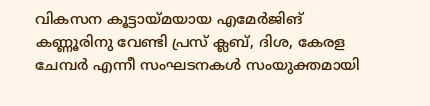വികസന കൂട്ടായ്‌മയായ എമേര്‍ജിങ് കണ്ണൂരിനു വേണ്ടി പ്രസ് ക്ലബ്, ദിശ, കേരള ചേമ്പര്‍ എന്നീ സംഘടനകള്‍ സംയുക്തമായി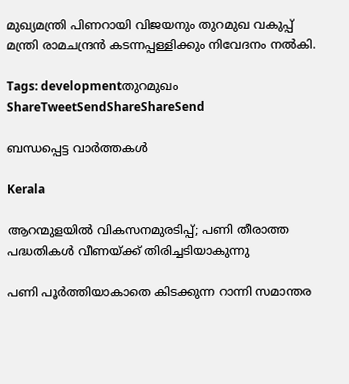മുഖ്യമന്ത്രി പിണറായി വിജയനും തുറമുഖ വകുപ്പ് മന്ത്രി രാമചന്ദ്രന്‍ കടന്നപ്പള്ളിക്കും നിവേദനം നല്‍കി.

Tags: developmentതുറമുഖം
ShareTweetSendShareShareSend

ബന്ധപ്പെട്ട വാര്‍ത്തകള്‍

Kerala

ആറന്മുളയില്‍ വികസനമുരടിപ്പ്; പണി തീരാത്ത പദ്ധതികള്‍ വീണയ്‌ക്ക് തിരിച്ചടിയാകുന്നു

പണി പൂര്‍ത്തിയാകാതെ കിടക്കുന്ന റാന്നി സമാന്തര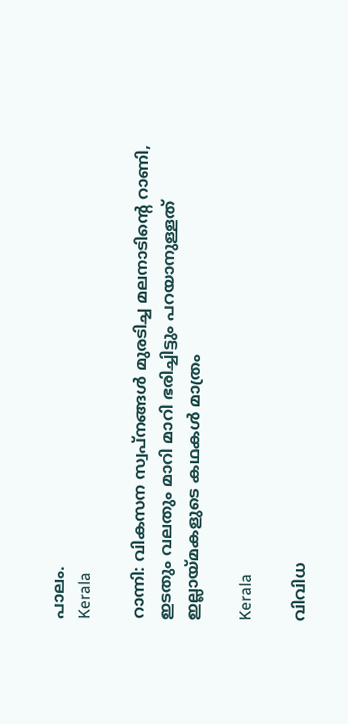പാലം.
Kerala

റാന്നി: വികസന സ്വപ്നങ്ങൾ മുരടിച്ച മലനാടിന്റെ റാണി, ഇടതും വലതും മാറി മാറി ഭരിച്ചിട്ടും പറയാനുള്ളത് ഇല്ലായ്‌മകളുടെ കഥകള്‍ മാത്രം

Kerala

വിവിധ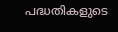പദ്ധതികളുടെ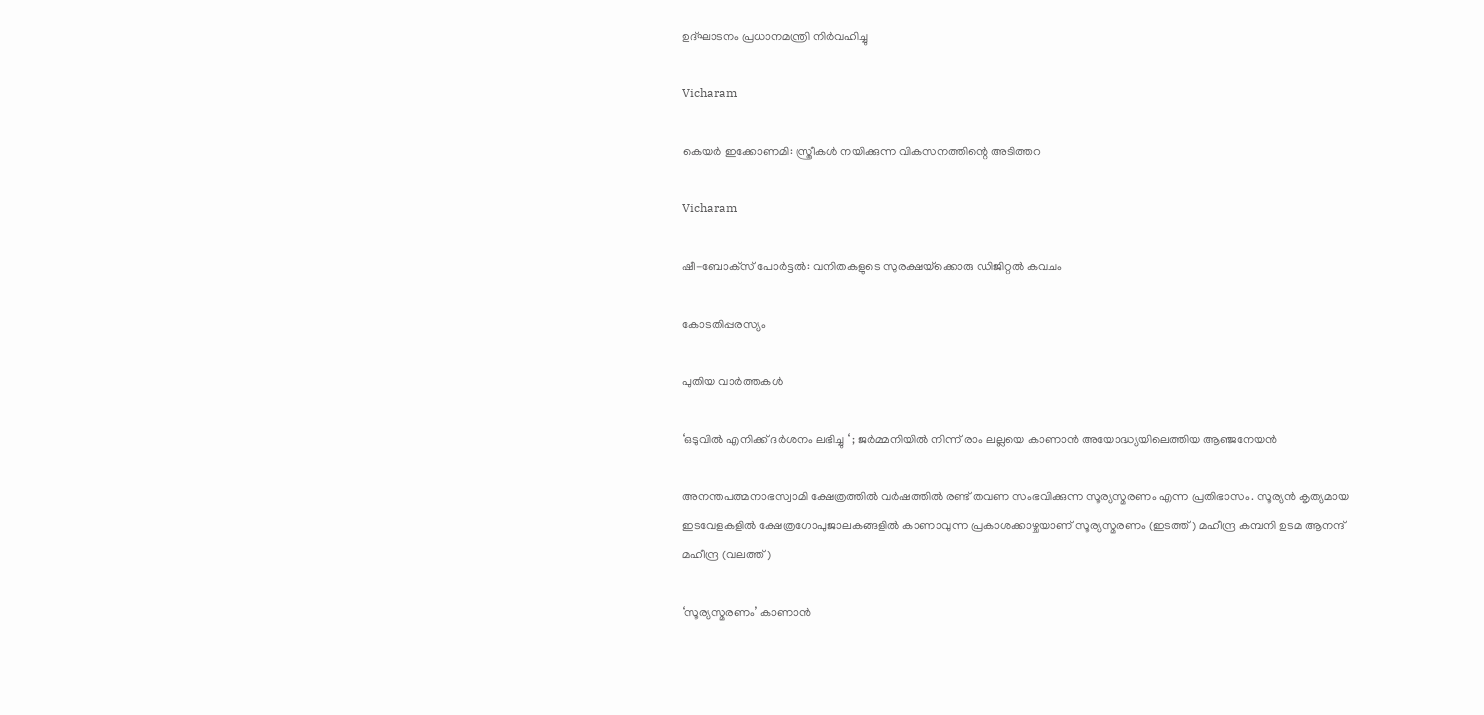ഉദ്ഘാടനം പ്രധാനമന്ത്രി നിർവഹിച്ചു

Vicharam

കെയര്‍ ഇക്കോണമി: സ്ത്രീകള്‍ നയിക്കുന്ന വികസനത്തിന്റെ അടിത്തറ

Vicharam

ഷീ-ബോക്‌സ് പോര്‍ട്ടല്‍: വനിതകളുടെ സുരക്ഷയ്‌ക്കൊരു ഡിജിറ്റല്‍ കവചം

കോടതിപ്പരസ്യം

പുതിയ വാര്‍ത്തകള്‍

‘ഒടുവിൽ എനിക്ക് ദർശനം ലഭിച്ചു ‘ ; ജർമ്മനിയിൽ നിന്ന് രാം ലല്ലയെ കാണാൻ അയോദ്ധ്യയിലെത്തിയ ആഞ്ജനേയൻ

അനന്തപത്മനാഭസ്വാമി ക്ഷേത്രത്തില്‍ വര്‍ഷത്തില്‍ രണ്ട് തവണ സംഭവിക്കുന്ന സൂര്യസ്മരണം എന്ന പ്രതിഭാസം. സൂര്യന്‍ കൃത്യമായ ഇടവേളകളില്‍ ക്ഷേത്രഗോപുജാലകങ്ങളില്‍ കാണാവുന്ന പ്രകാശക്കാഴ്ചയാണ് സൂര്യസ്മരണം (ഇടത്ത്) മഹീന്ദ്ര കമ്പനി ഉടമ ആനന്ദ് മഹീന്ദ്ര (വലത്ത്)

‘സൂര്യസ്മരണം’ കാണാന്‍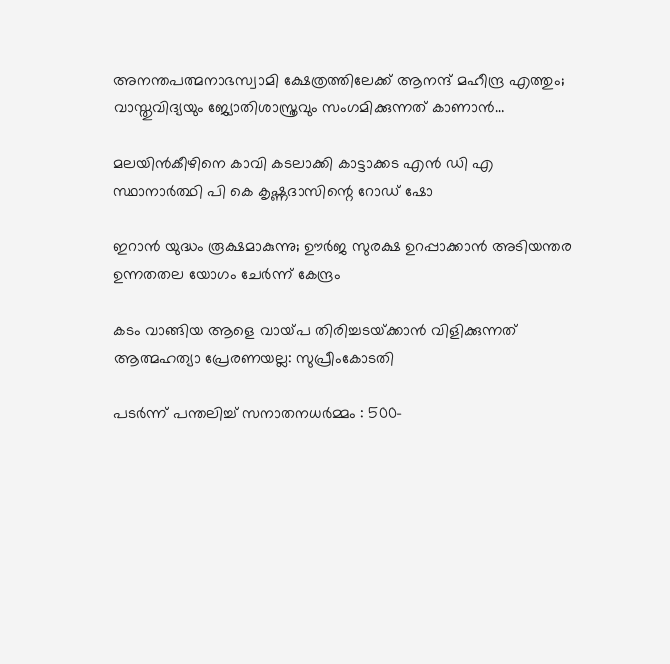അനന്തപത്മനാഭസ്വാമി ക്ഷേത്രത്തിലേക്ക് ആനന്ദ് മഹീന്ദ്ര എത്തും; വാസ്തുവിദ്യയും ജ്യോതിശാസ്ത്രവും സംഗമിക്കുന്നത് കാണാന്‍…

മലയിന്‍കീഴിനെ കാവി കടലാക്കി കാട്ടാക്കട എന്‍ ഡി എ സ്ഥാനാര്‍ത്ഥി പി കെ കൃഷ്ണദാസിന്റെ റോഡ് ഷോ

ഇറാന്‍ യുദ്ധം രൂക്ഷമാകുന്നു; ഊർജ സുരക്ഷ ഉറപ്പാക്കാൻ അടിയന്തര ഉന്നതതല യോഗം ചേർന്ന് കേന്ദ്രം

കടം വാങ്ങിയ ആളെ വായ്‌പ തിരിച്ചടയ്‌ക്കാൻ വിളിക്കുന്നത് ആത്മഹത്യാ പ്രേരണയല്ല: സുപ്രീംകോടതി

പടർന്ന് പന്തലിച്ച് സനാതനധർമ്മം : 500-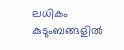ലധികം കുടുംബങ്ങളിൽ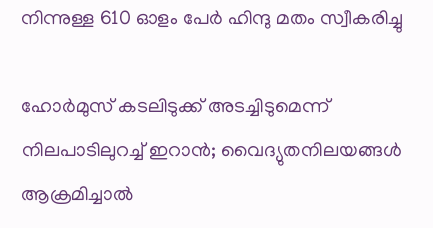നിന്നുള്ള 610 ഓളം പേർ ഹിന്ദു മതം സ്വീകരിച്ചു

ഹോര്‍മുസ് കടലിടുക്ക് അടച്ചിടുമെന്ന് നിലപാടിലുറച്ച് ഇറാന്‍; വൈദ്യുതനിലയങ്ങള്‍ ആക്രമിച്ചാല്‍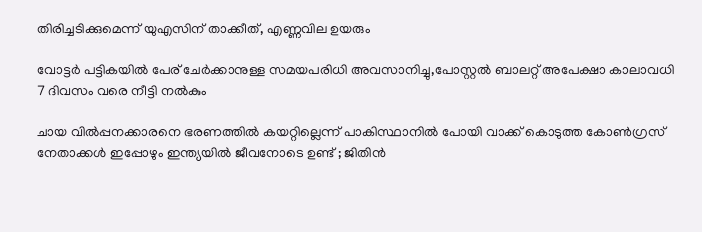തിരിച്ചടിക്കുമെന്ന് യുഎസിന് താക്കീത്, എണ്ണവില ഉയരും

വോട്ടര്‍ പട്ടികയില്‍ പേര് ചേര്‍ക്കാനുള്ള സമയപരിധി അവസാനിച്ചു,പോസ്റ്റല്‍ ബാലറ്റ് അപേക്ഷാ കാലാവധി 7 ദിവസം വരെ നീട്ടി നല്‍കും

ചായ വിൽപ്പനക്കാരനെ ഭരണത്തിൽ കയറ്റില്ലെന്ന് പാകിസ്ഥാനിൽ പോയി വാക്ക് കൊടുത്ത കോൺഗ്രസ്‌ നേതാക്കൾ ഇപ്പോഴും ഇന്ത്യയിൽ ജീവനോടെ ഉണ്ട് ; ജിതിൻ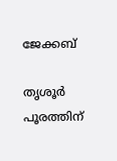ജേക്കബ്

തൃശൂര്‍ പൂരത്തിന്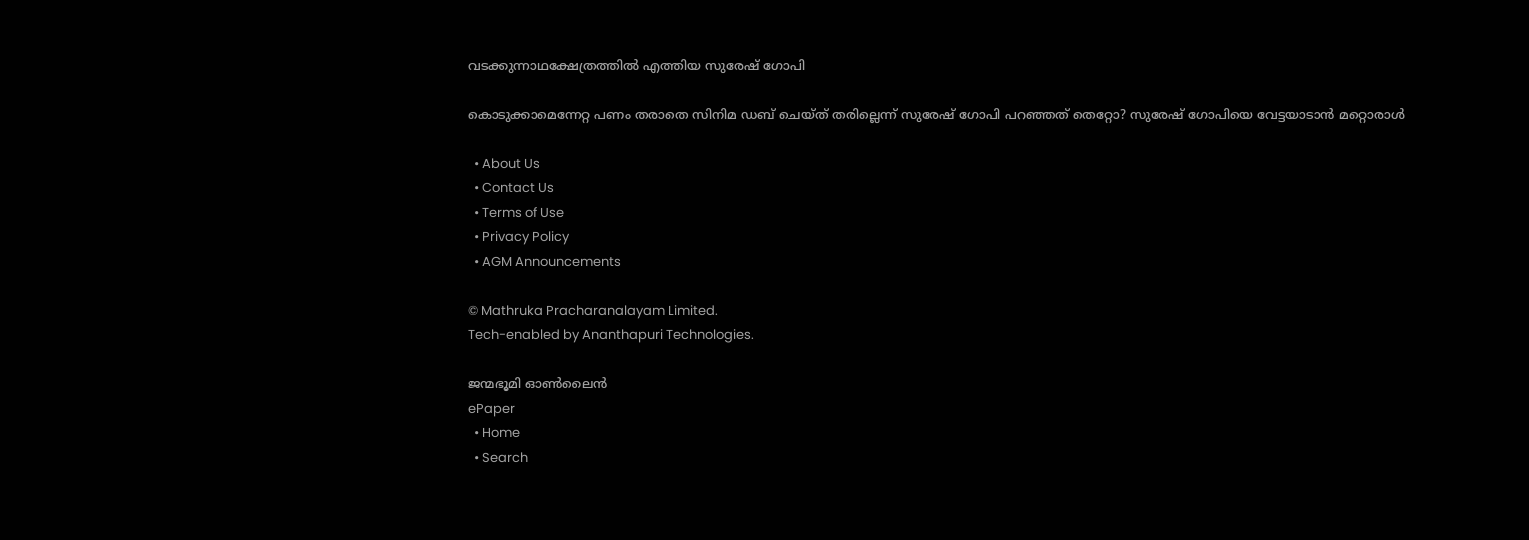വടക്കുന്നാഥക്ഷേത്രത്തില്‍ എത്തിയ സുരേഷ് ഗോപി

കൊടുക്കാമെന്നേറ്റ പണം തരാതെ സിനിമ ഡബ് ചെയ്ത് തരില്ലെന്ന് സുരേഷ് ഗോപി പറഞ്ഞത് തെറ്റോ? സുരേഷ് ഗോപിയെ വേട്ടയാടാന്‍ മറ്റൊരാള്‍

  • About Us
  • Contact Us
  • Terms of Use
  • Privacy Policy
  • AGM Announcements

© Mathruka Pracharanalayam Limited.
Tech-enabled by Ananthapuri Technologies.

ജന്മഭൂമി ഓണ്‍ലൈന്‍
ePaper
  • Home
  • Search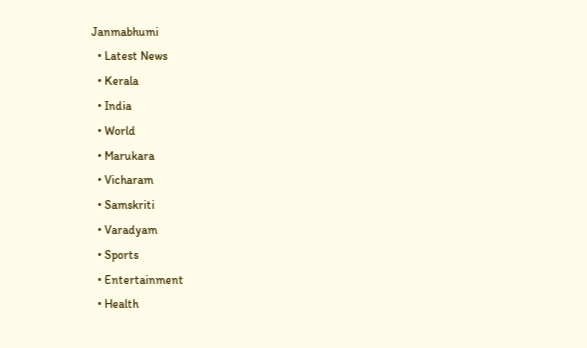Janmabhumi
  • Latest News
  • Kerala
  • India
  • World
  • Marukara
  • Vicharam
  • Samskriti
  • Varadyam
  • Sports
  • Entertainment
  • Health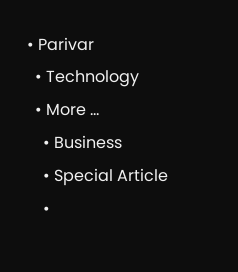• Parivar
  • Technology
  • More …
    • Business
    • Special Article
    •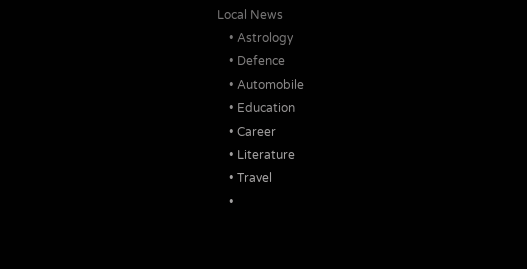Local News
    • Astrology
    • Defence
    • Automobile
    • Education
    • Career
    • Literature
    • Travel
    •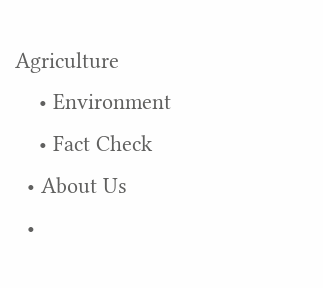Agriculture
    • Environment
    • Fact Check
  • About Us
  •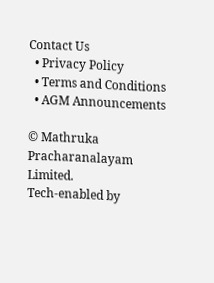Contact Us
  • Privacy Policy
  • Terms and Conditions
  • AGM Announcements

© Mathruka Pracharanalayam Limited.
Tech-enabled by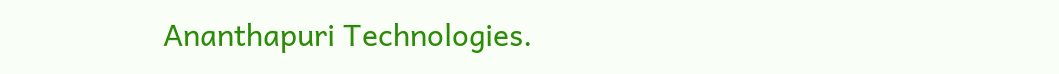Ananthapuri Technologies.